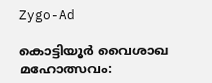Zygo-Ad

കൊട്ടിയൂർ വൈശാഖ മഹോത്സവം: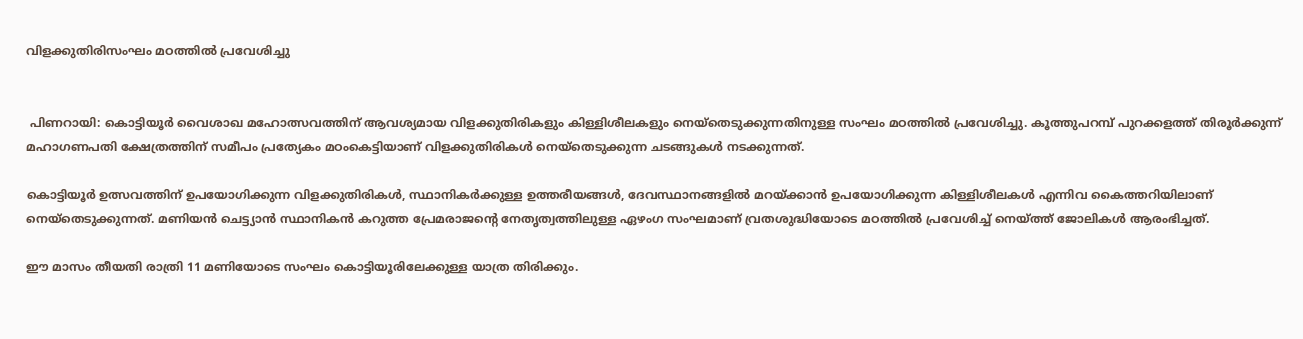വിളക്കുതിരിസംഘം മഠത്തിൽ പ്രവേശിച്ചു


 പിണറായി: കൊട്ടിയൂർ വൈശാഖ മഹോത്സവത്തിന് ആവശ്യമായ വിളക്കുതിരികളും കിള്ളിശീലകളും നെയ്തെടുക്കുന്നതിനുള്ള സംഘം മഠത്തിൽ പ്രവേശിച്ചു. കൂത്തുപറമ്പ് പുറക്കളത്ത് തിരൂർക്കുന്ന് മഹാഗണപതി ക്ഷേത്രത്തിന് സമീപം പ്രത്യേകം മഠംകെട്ടിയാണ് വിളക്കുതിരികൾ നെയ്തെടുക്കുന്ന ചടങ്ങുകൾ നടക്കുന്നത്.

കൊട്ടിയൂർ ഉത്സവത്തിന് ഉപയോഗിക്കുന്ന വിളക്കുതിരികൾ, സ്ഥാനികർക്കുള്ള ഉത്തരീയങ്ങൾ, ദേവസ്ഥാനങ്ങളിൽ മറയ്ക്കാൻ ഉപയോഗിക്കുന്ന കിള്ളിശീലകൾ എന്നിവ കൈത്തറിയിലാണ് നെയ്തെടുക്കുന്നത്. മണിയൻ ചെട്ട്യാൻ സ്ഥാനികൻ കറുത്ത പ്രേമരാജന്റെ നേതൃത്വത്തിലുള്ള ഏഴംഗ സംഘമാണ് വ്രതശുദ്ധിയോടെ മഠത്തിൽ പ്രവേശിച്ച് നെയ്ത്ത് ജോലികൾ ആരംഭിച്ചത്.

ഈ മാസം തീയതി രാത്രി 11 മണിയോടെ സംഘം കൊട്ടിയൂരിലേക്കുള്ള യാത്ര തിരിക്കും.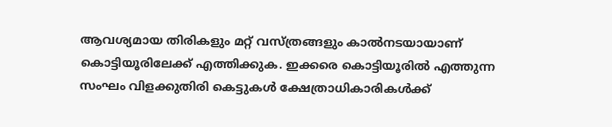ആവശ്യമായ തിരികളും മറ്റ് വസ്ത്രങ്ങളും കാൽനടയായാണ് കൊട്ടിയൂരിലേക്ക് എത്തിക്കുക. ഇക്കരെ കൊട്ടിയൂരിൽ എത്തുന്ന സംഘം വിളക്കുതിരി കെട്ടുകൾ ക്ഷേത്രാധികാരികൾക്ക്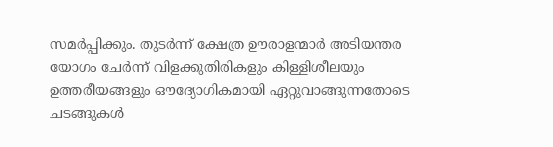സമർപ്പിക്കും. തുടർന്ന് ക്ഷേത്ര ഊരാളന്മാർ അടിയന്തര യോഗം ചേർന്ന് വിളക്കുതിരികളും കിള്ളിശീലയും ഉത്തരീയങ്ങളും ഔദ്യോഗികമായി ഏറ്റുവാങ്ങുന്നതോടെ ചടങ്ങുകൾ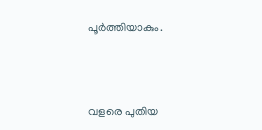പൂർത്തിയാകും.



വളരെ പുതിയ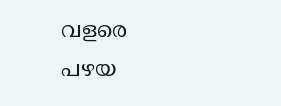വളരെ പഴയ